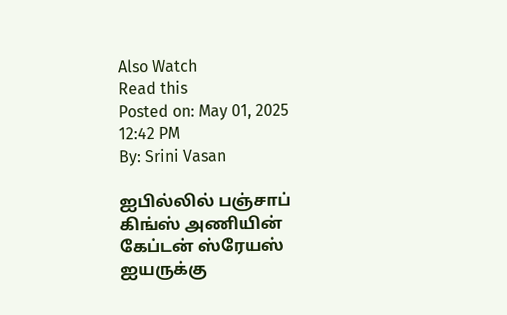Also Watch
Read this
Posted on: May 01, 2025 12:42 PM
By: Srini Vasan

ஐபில்லில் பஞ்சாப் கிங்ஸ் அணியின் கேப்டன் ஸ்ரேயஸ் ஐயருக்கு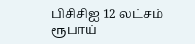பிசிசிஐ 12 லட்சம் ரூபாய்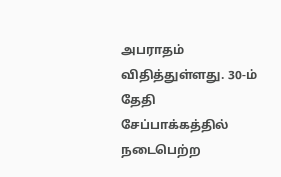அபராதம் விதித்துள்ளது. 30-ம் தேதி சேப்பாக்கத்தில் நடைபெற்ற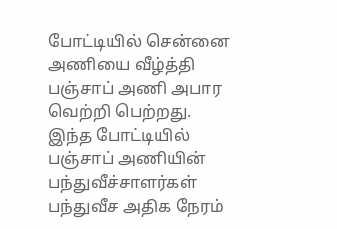போட்டியில் சென்னை அணியை வீழ்த்தி பஞ்சாப் அணி அபார வெற்றி பெற்றது.
இந்த போட்டியில் பஞ்சாப் அணியின் பந்துவீச்சாளர்கள் பந்துவீச அதிக நேரம்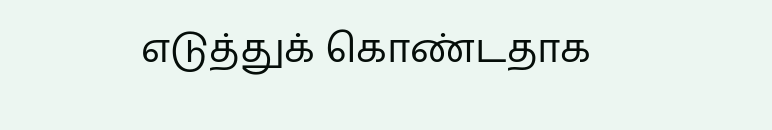எடுத்துக் கொண்டதாக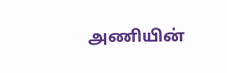அணியின்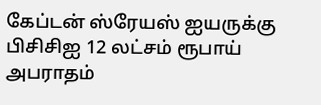கேப்டன் ஸ்ரேயஸ் ஐயருக்கு பிசிசிஐ 12 லட்சம் ரூபாய் அபராதம்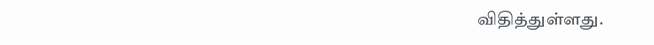விதித்துள்ளது.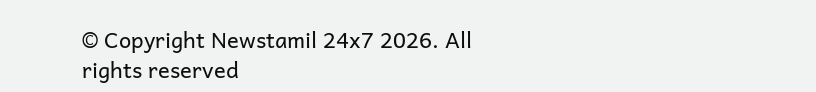© Copyright Newstamil 24x7 2026. All rights reserved